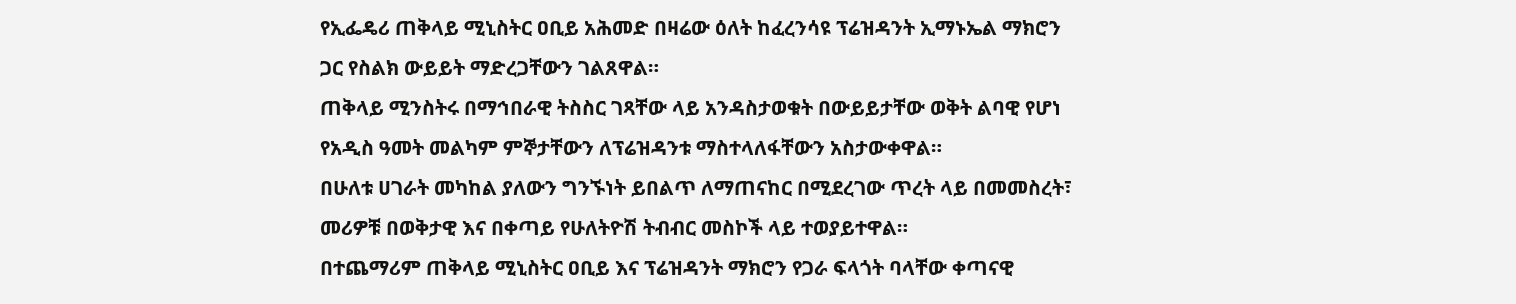የኢፌዴሪ ጠቅላይ ሚኒስትር ዐቢይ አሕመድ በዛሬው ዕለት ከፈረንሳዩ ፕሬዝዳንት ኢማኑኤል ማክሮን ጋር የስልክ ውይይት ማድረጋቸውን ገልጸዋል።
ጠቅላይ ሚንስትሩ በማኅበራዊ ትስስር ገጻቸው ላይ አንዳስታወቁት በውይይታቸው ወቅት ልባዊ የሆነ የአዲስ ዓመት መልካም ምኞታቸውን ለፕሬዝዳንቱ ማስተላለፋቸውን አስታውቀዋል።
በሁለቱ ሀገራት መካከል ያለውን ግንኙነት ይበልጥ ለማጠናከር በሚደረገው ጥረት ላይ በመመስረት፣ መሪዎቹ በወቅታዊ እና በቀጣይ የሁለትዮሽ ትብብር መስኮች ላይ ተወያይተዋል።
በተጨማሪም ጠቅላይ ሚኒስትር ዐቢይ እና ፕሬዝዳንት ማክሮን የጋራ ፍላጎት ባላቸው ቀጣናዊ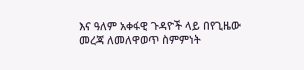እና ዓለም አቀፋዊ ጉዳዮች ላይ በየጊዜው መረጃ ለመለዋወጥ ስምምነት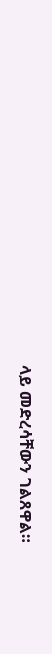ላይ መድረሳቸውን ገልጸዋል።